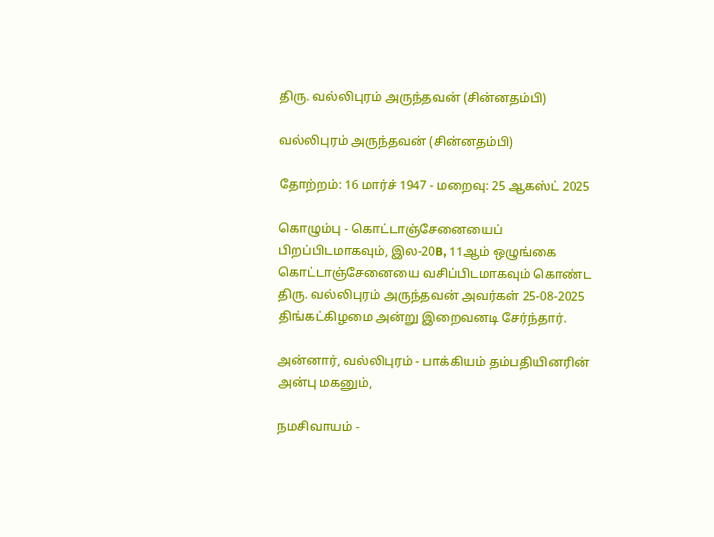திரு. வல்லிபுரம் அருந்தவன் (சின்னதம்பி)

வல்லிபுரம் அருந்தவன் (சின்னதம்பி)

தோற்றம்: 16 மார்ச் 1947 - மறைவு: 25 ஆகஸ்ட் 2025

கொழும்பு - கொட்டாஞ்சேனையைப் பிறப்பிடமாகவும், இல-20B, 11ஆம் ஒழுங்கை கொட்டாஞ்சேனையை வசிப்பிடமாகவும் கொண்ட திரு. வல்லிபுரம் அருந்தவன் அவர்கள் 25-08-2025 திங்கட்கிழமை அன்று இறைவனடி சேர்ந்தார்.

அன்னார், வல்லிபுரம் - பாக்கியம் தம்பதியினரின் அன்பு மகனும்,

நமசிவாயம் -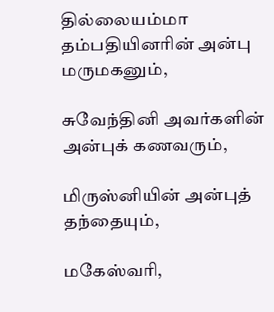தில்லையம்மா தம்பதியினரின் அன்பு மருமகனும்,

சுவேந்தினி அவர்களின் அன்புக் கணவரும்,

மிருஸ்னியின் அன்புத் தந்தையும்,

மகேஸ்வரி,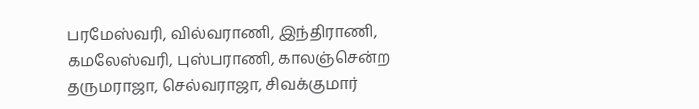பரமேஸ்வரி, வில்வராணி, இந்திராணி, கமலேஸ்வரி, புஸ்பராணி, காலஞ்சென்ற தருமராஜா, செல்வராஜா, சிவக்குமார்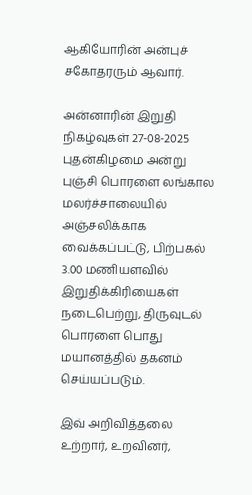ஆகியோரின் அன்புச் சகோதரரும் ஆவார்.

அன்னாரின் இறுதி நிகழ்வுகள் 27-08-2025 புதன்கிழமை அன்று புஞ்சி பொரளை லங்கால மலர்ச்சாலையில் அஞ்சலிக்காக வைக்கப்பட்டு, பிற்பகல் 3.00 மணியளவில் இறுதிக்கிரியைகள் நடைபெற்று, திருவுடல் பொரளை பொது மயானத்தில் தகனம் செய்யப்படும்.

இவ் அறிவித்தலை உற்றார், உறவினர்,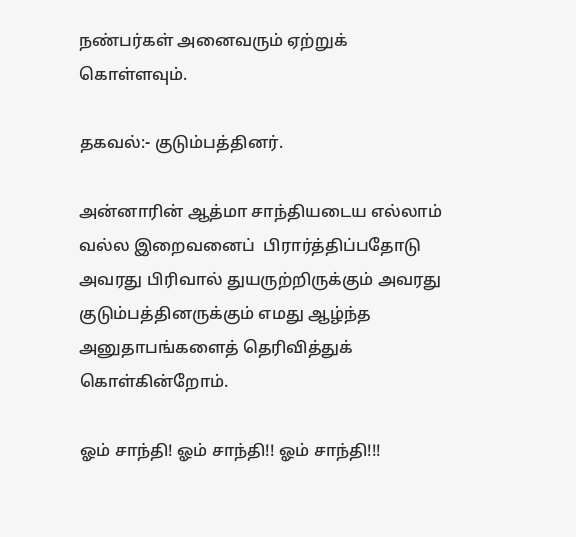நண்பர்கள் அனைவரும் ஏற்றுக் கொள்ளவும்.

தகவல்:- குடும்பத்தினர்.

அன்னாரின் ஆத்மா சாந்தியடைய எல்லாம் வல்ல இறைவனைப்  பிரார்த்திப்பதோடு அவரது பிரிவால் துயருற்றிருக்கும் அவரது குடும்பத்தினருக்கும் எமது ஆழ்ந்த அனுதாபங்களைத் தெரிவித்துக் கொள்கின்றோம்.

ஓம் சாந்தி! ஓம் சாந்தி!! ஓம் சாந்தி!!!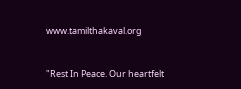www.tamilthakaval.org


"Rest In Peace. Our heartfelt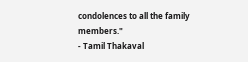condolences to all the family members."
- Tamil Thakaval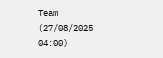Team (27/08/2025 04:00)